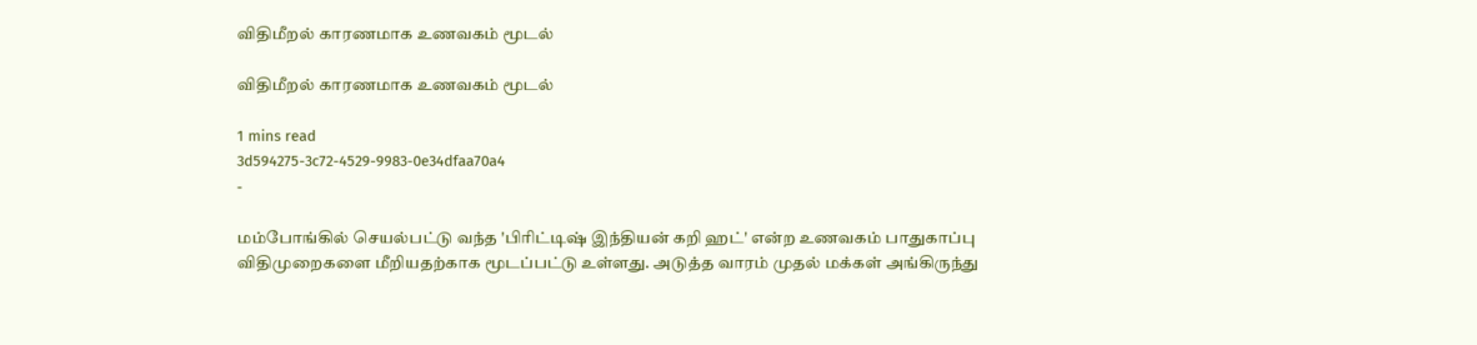விதிமீறல் காரணமாக உணவகம் மூடல்

விதிமீறல் காரணமாக உணவகம் மூடல்

1 mins read
3d594275-3c72-4529-9983-0e34dfaa70a4
-

மம்போங்கில் செயல்பட்டு வந்த 'பிரிட்டிஷ் இந்தியன் கறி ஹட்' என்ற உணவகம் பாதுகாப்பு விதிமுறைகளை மீறியதற்காக மூடப்பட்டு உள்ளது. அடுத்த வாரம் முதல் மக்கள் அங்கிருந்து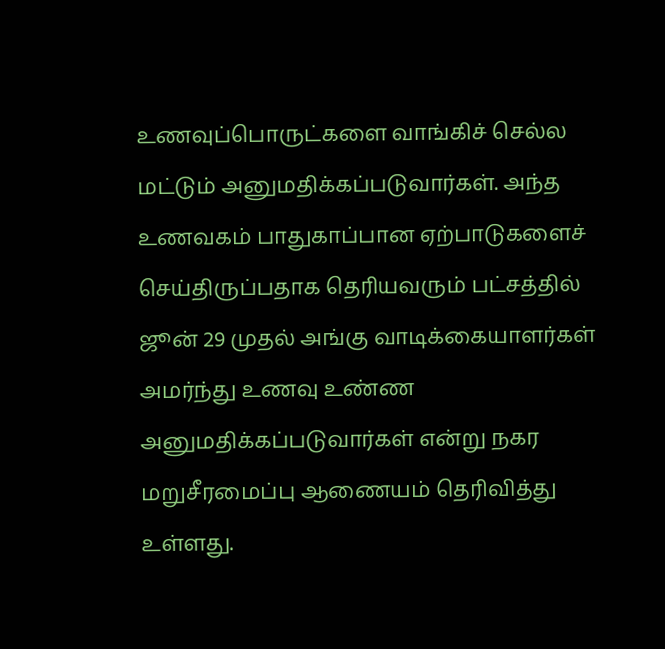உணவுப்பொருட்களை வாங்கிச் செல்ல மட்டும் அனுமதிக்கப்படுவார்கள். அந்த உணவகம் பாதுகாப்பான ஏற்பாடுகளைச் செய்திருப்பதாக தெரியவரும் பட்சத்தில் ஜூன் 29 முதல் அங்கு வாடிக்கையாளர்கள் அமர்ந்து உணவு உண்ண அனுமதிக்கப்படுவார்கள் என்று நகர மறுசீரமைப்பு ஆணையம் தெரிவித்து உள்ளது.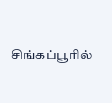சிங்கப்பூரில்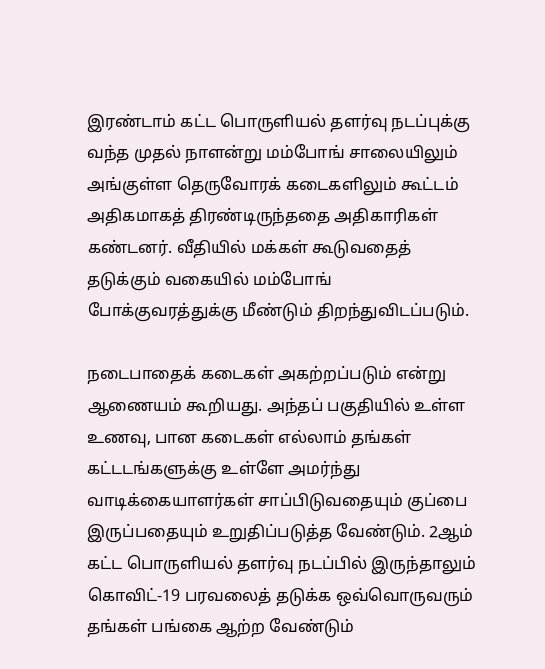இரண்டாம் கட்ட பொருளியல் தளர்வு நடப்புக்கு வந்த முதல் நாளன்று மம்போங் சாலையிலும் அங்குள்ள தெருவோரக் கடைகளிலும் கூட்டம் அதிகமாகத் திரண்டிருந்ததை அதிகாரிகள் கண்டனர். வீதியில் மக்கள் கூடுவதைத் தடுக்கும் வகையில் மம்போங் போக்குவரத்துக்கு மீண்டும் திறந்துவிடப்படும்.

நடைபாதைக் கடைகள் அகற்றப்படும் என்று ஆணையம் கூறியது. அந்தப் பகுதியில் உள்ள உணவு, பான கடைகள் எல்லாம் தங்கள் கட்டடங்களுக்கு உள்ளே அமர்ந்து வாடிக்கையாளர்கள் சாப்பிடுவதையும் குப்பை இருப்பதையும் உறுதிப்படுத்த வேண்டும். 2ஆம் கட்ட பொருளியல் தளர்வு நடப்பில் இருந்தாலும் கொவிட்-19 பரவலைத் தடுக்க ஒவ்வொருவரும் தங்கள் பங்கை ஆற்ற வேண்டும்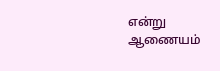என்று ஆணையம்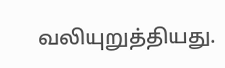வலியுறுத்தியது.